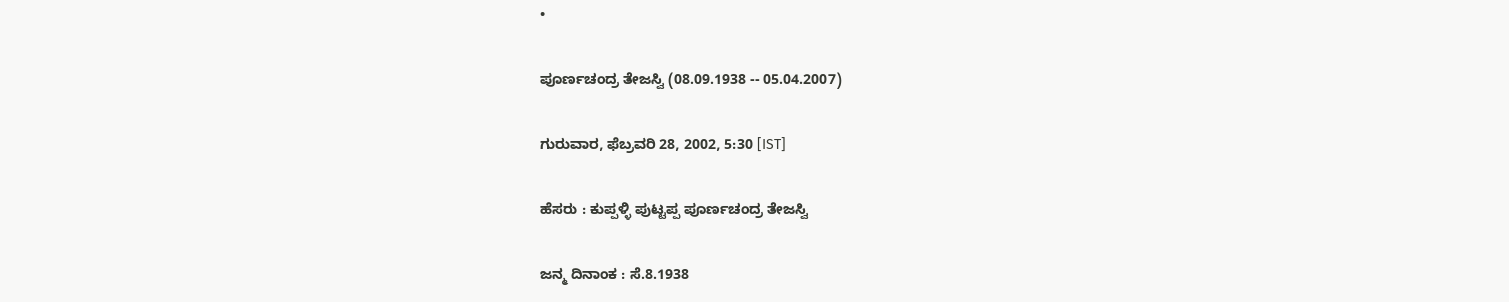•

ಪೂರ್ಣಚಂದ್ರ ತೇಜಸ್ವಿ (08.09.1938 -- 05.04.2007)

ಗುರುವಾರ, ಫೆಬ್ರವರಿ 28, 2002, 5:30 [IST]

ಹೆಸರು : ಕುಪ್ಪಳ್ಳಿ ಪುಟ್ಟಪ್ಪ ಪೂರ್ಣಚಂದ್ರ ತೇಜಸ್ವಿ

ಜನ್ಮ ದಿನಾಂಕ : ಸೆ.8.1938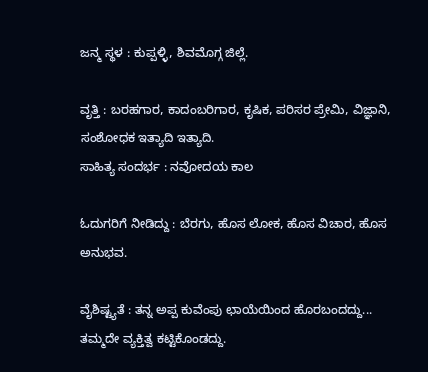ಜನ್ಮ ಸ್ಥಳ : ಕುಪ್ಪಳ್ಳಿ, ಶಿವಮೊಗ್ಗ ಜಿಲ್ಲೆ.

ವೃತ್ತಿ : ಬರಹಗಾರ, ಕಾದಂಬರಿಗಾರ, ಕೃಷಿಕ, ಪರಿಸರ ಪ್ರೇಮಿ, ವಿಜ್ಞಾನಿ, ಸಂಶೋಧಕ ಇತ್ಯಾದಿ ಇತ್ಯಾದಿ.
ಸಾಹಿತ್ಯ ಸಂದರ್ಭ : ನವೋದಯ ಕಾಲ

ಓದುಗರಿಗೆ ನೀಡಿದ್ದು : ಬೆರಗು, ಹೊಸ ಲೋಕ, ಹೊಸ ವಿಚಾರ, ಹೊಸ ಅನುಭವ.

ವೈಶಿಷ್ಟ್ಯತೆ : ತನ್ನ ಅಪ್ಪ ಕುವೆಂಪು ಛಾಯೆಯಿಂದ ಹೊರಬಂದದ್ದು... ತಮ್ಮದೇ ವ್ಯಕ್ತಿತ್ವ ಕಟ್ಟಿಕೊಂಡದ್ದು.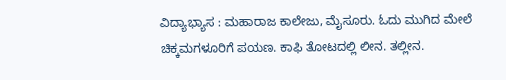ವಿದ್ಯಾಭ್ಯಾಸ : ಮಹಾರಾಜ ಕಾಲೇಜು, ಮೈಸೂರು. ಓದು ಮುಗಿದ ಮೇಲೆ ಚಿಕ್ಕಮಗಳೂರಿಗೆ ಪಯಣ. ಕಾಫಿ ತೋಟದಲ್ಲಿ ಲೀನ. ತಲ್ಲೀನ.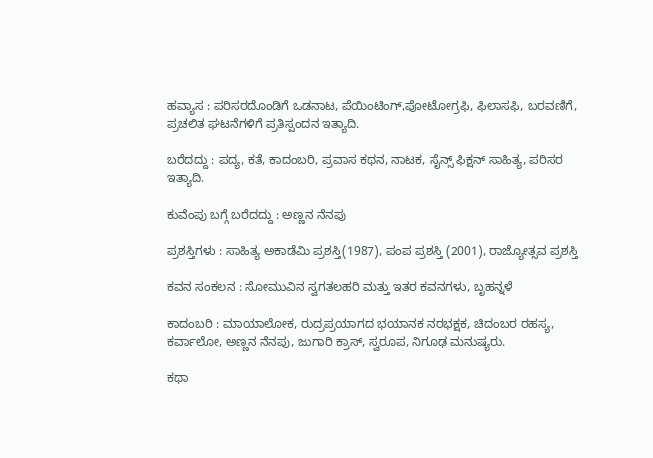ಹವ್ಯಾಸ : ಪರಿಸರದೊಂಡಿಗೆ ಒಡನಾಟ, ಪೆಯಿಂಟಿಂಗ್‌,ಪೋಟೋಗ್ರಫಿ, ಫಿಲಾಸಫಿ, ಬರವಣಿಗೆ, ಪ್ರಚಲಿತ ಘಟನೆಗಳಿಗೆ ಪ್ರತಿಸ್ಪಂದನ ಇತ್ಯಾದಿ.

ಬರೆದದ್ದು : ಪದ್ಯ, ಕತೆ, ಕಾದಂಬರಿ, ಪ್ರವಾಸ ಕಥನ, ನಾಟಕ, ಸೈನ್ಸ್‌ ಫಿಕ್ಷನ್‌ ಸಾಹಿತ್ಯ, ಪರಿಸರ ಇತ್ಯಾದಿ.

ಕುವೆಂಪು ಬಗ್ಗೆ ಬರೆದದ್ದು : ಅಣ್ಣನ ನೆನಪು

ಪ್ರಶಸ್ತಿಗಳು : ಸಾಹಿತ್ಯ ಅಕಾಡೆಮಿ ಪ್ರಶಸ್ತಿ(1987), ಪಂಪ ಪ್ರಶಸ್ತಿ (2001), ರಾಜ್ಯೋತ್ಸವ ಪ್ರಶಸ್ತಿ

ಕವನ ಸಂಕಲನ : ಸೋಮುವಿನ ಸ್ವಗತಲಹರಿ ಮತ್ತು ಇತರ ಕವನಗಳು, ಬೃಹನ್ನಳೆ

ಕಾದಂಬರಿ : ಮಾಯಾಲೋಕ, ರುದ್ರಪ್ರಯಾಗದ ಭಯಾನಕ ನರಭಕ್ಷಕ, ಚಿದಂಬರ ರಹಸ್ಯ, ಕರ್ವಾಲೋ, ಅಣ್ಣನ ನೆನಪು, ಜುಗಾರಿ ಕ್ರಾಸ್‌, ಸ್ವರೂಪ, ನಿಗೂಢ ಮನುಷ್ಯರು.

ಕಥಾ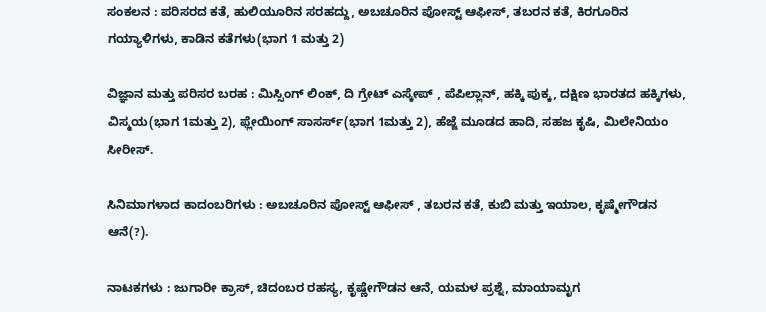ಸಂಕಲನ : ಪರಿಸರದ ಕತೆ, ಹುಲಿಯೂರಿನ ಸರಹದ್ದು, ಅಬಚೂರಿನ ಪೋಸ್ಟ್‌ ಆಫೀಸ್‌, ತಬರನ ಕತೆ, ಕಿರಗೂರಿನ ಗಯ್ಯಾಳಿಗಳು, ಕಾಡಿನ ಕತೆಗಳು(ಭಾಗ 1 ಮತ್ತು 2)

ವಿಜ್ಞಾನ ಮತ್ತು ಪರಿಸರ ಬರಹ : ಮಿಸ್ಸಿಂಗ್‌ ಲಿಂಕ್‌, ದಿ ಗ್ರೇಟ್‌ ಎಸ್ಕೇಪ್‌ , ಪೆಪಿಲ್ಲಾನ್‌, ಹಕ್ಕಿ ಪುಕ್ಕ, ದಕ್ಷಿಣ ಭಾರತದ ಹಕ್ಕಿಗಳು, ವಿಸ್ಮಯ(ಭಾಗ 1ಮತ್ತು 2), ಫ್ಲೇಯಿಂಗ್‌ ಸಾಸರ್ಸ್‌(ಭಾಗ 1ಮತ್ತು 2), ಹೆಜ್ಜೆ ಮೂಡದ ಹಾದಿ, ಸಹಜ ಕೃಷಿ, ಮಿಲೇನಿಯಂ ಸೀರೀಸ್‌.

ಸಿನಿಮಾಗಳಾದ ಕಾದಂಬರಿಗಳು : ಅಬಚೂರಿನ ಪೋಸ್ಟ್‌ ಆಫೀಸ್‌ , ತಬರನ ಕತೆ, ಕುಬಿ ಮತ್ತು ಇಯಾಲ, ಕೃಷ್ಮೇಗೌಡನ ಆನೆ(?).

ನಾಟಕಗಳು : ಜುಗಾರೀ ಕ್ರಾಸ್‌, ಚಿದಂಬರ ರಹಸ್ಯ, ಕೃಷ್ಣೇಗೌಡನ ಆನೆ, ಯಮಳ ಪ್ರಶ್ನೆ, ಮಾಯಾಮೃಗ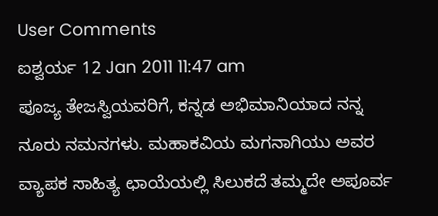User Comments
ಐಶ್ವರ್ಯ 12 Jan 2011 11:47 am
ಪೂಜ್ಯ ತೇಜಸ್ವಿಯವರಿಗೆ, ಕನ್ನಡ ಅಭಿಮಾನಿಯಾದ ನನ್ನ ನೂರು ನಮನಗಳು. ಮಹಾಕವಿಯ ಮಗನಾಗಿಯು ಅವರ ವ್ಯಾಪಕ ಸಾಹಿತ್ಯ ಛಾಯೆಯಲ್ಲಿ ಸಿಲುಕದೆ ತಮ್ಮದೇ ಅಪೂರ್ವ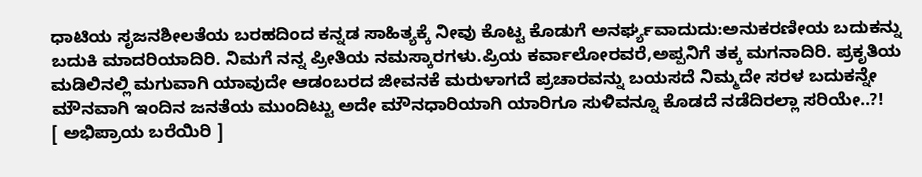ಧಾಟಿಯ ಸೃಜನಶೀಲತೆಯ ಬರಹದಿಂದ ಕನ್ನಡ ಸಾಹಿತ್ಯಕ್ಕೆ ನೀವು ಕೊಟ್ಟ ಕೊಡುಗೆ ಅನರ್ಘ್ಯವಾದುದು:ಅನುಕರಣೀಯ ಬದುಕನ್ನು ಬದುಕಿ ಮಾದರಿಯಾದಿರಿ. ನಿಮಗೆ ನನ್ನ ಪ್ರೀತಿಯ ನಮಸ್ಕಾರಗಳು.ಪ್ರಿಯ ಕರ್ವಾಲೋರವರೆ,ಅಪ್ಪನಿಗೆ ತಕ್ಕ ಮಗನಾದಿರಿ. ಪ್ರಕೃತಿಯ ಮಡಿಲಿನಲ್ಲಿ ಮಗುವಾಗಿ ಯಾವುದೇ ಆಡಂಬರದ ಜೀವನಕೆ ಮರುಳಾಗದೆ ಪ್ರಚಾರವನ್ನು ಬಯಸದೆ ನಿಮ್ಮದೇ ಸರಳ ಬದುಕನ್ನೇ ಮೌನವಾಗಿ ಇಂದಿನ ಜನತೆಯ ಮುಂದಿಟ್ಟು ಅದೇ ಮೌನಧಾರಿಯಾಗಿ ಯಾರಿಗೂ ಸುಳಿವನ್ನೂ ಕೊಡದೆ ನಡೆದಿರಲ್ಲಾ ಸರಿಯೇ..?!
[ ಅಭಿಪ್ರಾಯ ಬರೆಯಿರಿ ]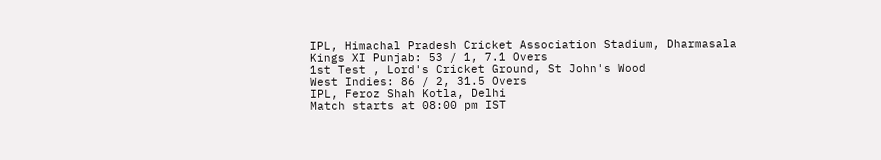IPL, Himachal Pradesh Cricket Association Stadium, Dharmasala
Kings XI Punjab: 53 / 1, 7.1 Overs
1st Test , Lord's Cricket Ground, St John's Wood
West Indies: 86 / 2, 31.5 Overs
IPL, Feroz Shah Kotla, Delhi
Match starts at 08:00 pm IST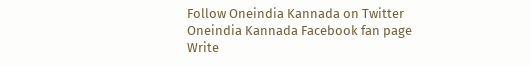Follow Oneindia Kannada on Twitter
Oneindia Kannada Facebook fan page
Write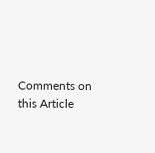Comments on this Article